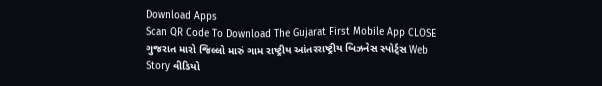Download Apps
Scan QR Code To Download The Gujarat First Mobile App CLOSE
ગુજરાત મારો જિલ્લો મારું ગામ રાષ્ટ્રીય આંતરરાષ્ટ્રીય બિઝનેસ સ્પોર્ટ્સ Web Story વીડિયો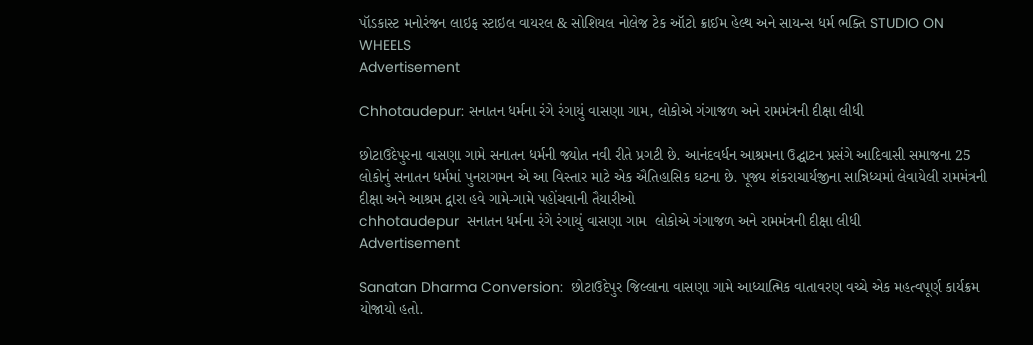પૉડકાસ્ટ મનોરંજન લાઇફ સ્ટાઇલ વાયરલ & સોશિયલ નોલેજ ટેક ઑટો ક્રાઈમ હેલ્થ અને સાયન્સ ધર્મ ભક્તિ STUDIO ON WHEELS
Advertisement

Chhotaudepur: સનાતન ધર્મના રંગે રંગાયું વાસણા ગામ, લોકોએ ગંગાજળ અને રામમંત્રની દીક્ષા લીધી

છોટાઉદેપુરના વાસણા ગામે સનાતન ધર્મની જ્યોત નવી રીતે પ્રગટી છે. આનંદવર્ધન આશ્રમના ઉદ્ઘાટન પ્રસંગે આદિવાસી સમાજના 25 લોકોનું સનાતન ધર્મમાં પુનરાગમન એ આ વિસ્તાર માટે એક ઐતિહાસિક ઘટના છે. પૂજ્ય શંકરાચાર્યજીના સાન્નિધ્યમાં લેવાયેલી રામમંત્રની દીક્ષા અને આશ્રમ દ્વારા હવે ગામે-ગામે પહોંચવાની તૈયારીઓ
chhotaudepur  સનાતન ધર્મના રંગે રંગાયું વાસણા ગામ  લોકોએ ગંગાજળ અને રામમંત્રની દીક્ષા લીધી
Advertisement

Sanatan Dharma Conversion:  છોટાઉદેપુર જિલ્લાના વાસણા ગામે આધ્યાત્મિક વાતાવરણ વચ્ચે એક મહત્વપૂર્ણ કાર્યક્રમ યોજાયો હતો.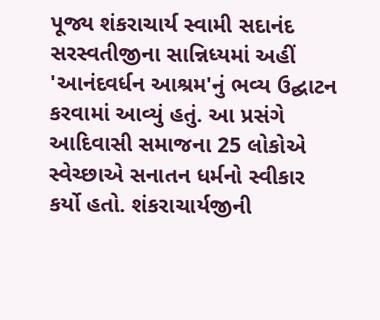પૂજ્ય શંકરાચાર્ય સ્વામી સદાનંદ સરસ્વતીજીના સાન્નિધ્યમાં અહીં 'આનંદવર્ધન આશ્રમ'નું ભવ્ય ઉદ્ઘાટન કરવામાં આવ્યું હતું. આ પ્રસંગે આદિવાસી સમાજના 25 લોકોએ સ્વેચ્છાએ સનાતન ધર્મનો સ્વીકાર કર્યો હતો. શંકરાચાર્યજીની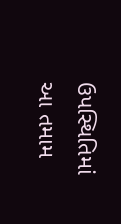ઉપસ્થિતિમાં આ તમામ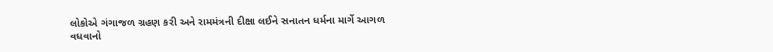લોકોએ ગંગાજળ ગ્રહણ કરી અને રામમંત્રની દીક્ષા લઈને સનાતન ધર્મના માર્ગે આગળ વધવાનો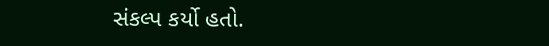સંકલ્પ કર્યો હતો.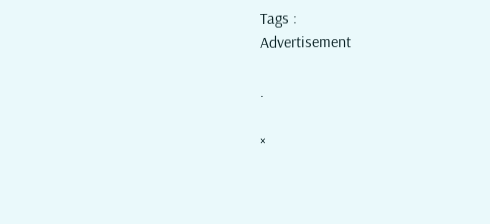Tags :
Advertisement

.

×